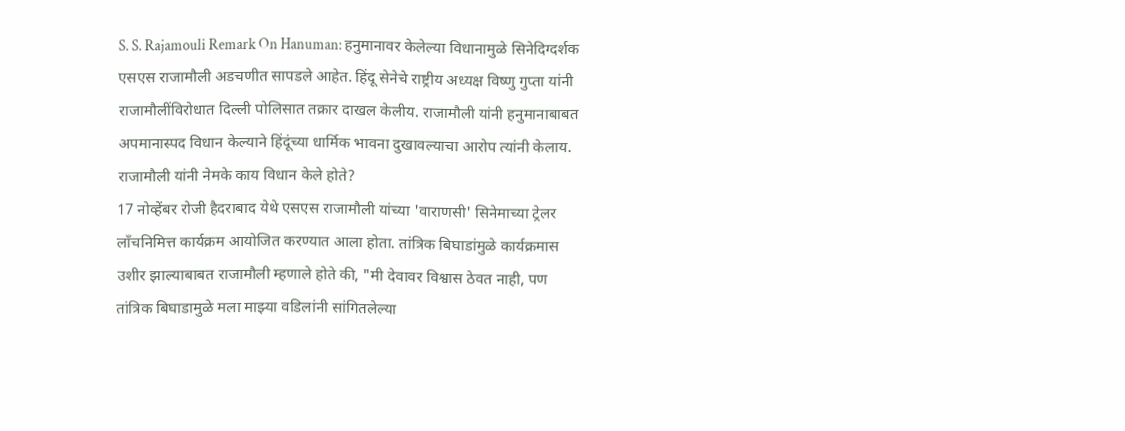S. S. Rajamouli Remark On Hanuman: हनुमानावर केलेल्या विधानामुळे सिनेदिग्दर्शक एसएस राजामौली अडचणीत सापडले आहेत. हिंदू सेनेचे राष्ट्रीय अध्यक्ष विष्णु गुप्ता यांनी राजामौलींविरोधात दिल्ली पोलिसात तक्रार दाखल केलीय. राजामौली यांनी हनुमानाबाबत अपमानास्पद विधान केल्याने हिंदूंच्या धार्मिक भावना दुखावल्याचा आरोप त्यांनी केलाय.
राजामौली यांनी नेमके काय विधान केले होते?
17 नोव्हेंबर रोजी हैदराबाद येथे एसएस राजामौली यांच्या 'वाराणसी' सिनेमाच्या ट्रेलर लाँचनिमित्त कार्यक्रम आयोजित करण्यात आला होता. तांत्रिक बिघाडांमुळे कार्यक्रमास उशीर झाल्याबाबत राजामौली म्हणाले होते की, "मी देवावर विश्वास ठेवत नाही, पण तांत्रिक बिघाडामुळे मला माझ्या वडिलांनी सांगितलेल्या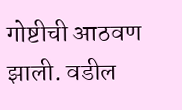गोष्टीची आठवण झाली. वडील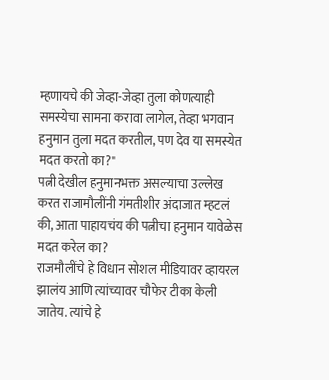म्हणायचे की जेव्हा-जेव्हा तुला कोणत्याही समस्येचा सामना करावा लागेल, तेव्हा भगवान हनुमान तुला मदत करतील, पण देव या समस्येत मदत करतो का?"
पत्नी देखील हनुमानभक्त असल्याचा उल्लेख करत राजामौलींनी गंमतीशीर अंदाजात म्हटलं की, आता पाहायचंय की पत्नीचा हनुमान यावेळेस मदत करेल का?
राजमौलींचे हे विधान सोशल मीडियावर व्हायरल झालंय आणि त्यांच्यावर चौफेर टीका केली जातेय. त्यांचे हे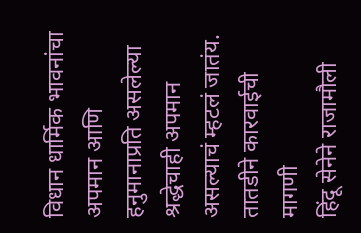विधान धार्मिक भावनांचा अपमान आणि हनुमानाप्रति असलेल्या श्रद्धेचाही अपमान असल्याचं म्हटलं जातंय.
तातडीने कारवाईची मागणी
हिंदू सेनेने राजामौली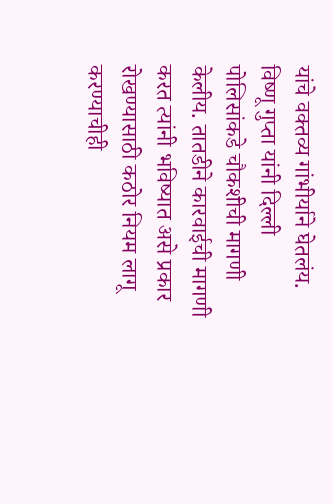यांचे वक्तव्य गांभीर्याने घेतलंय. विष्णू गुप्ता यांनी दिल्ली पोलिसांकडे चौकशीची मागणी केलीय. तातडीने कारवाईची मागणी करत त्यांनी भविष्यात असे प्रकार रोखण्यासाठी कठोर नियम लागू करण्याचीही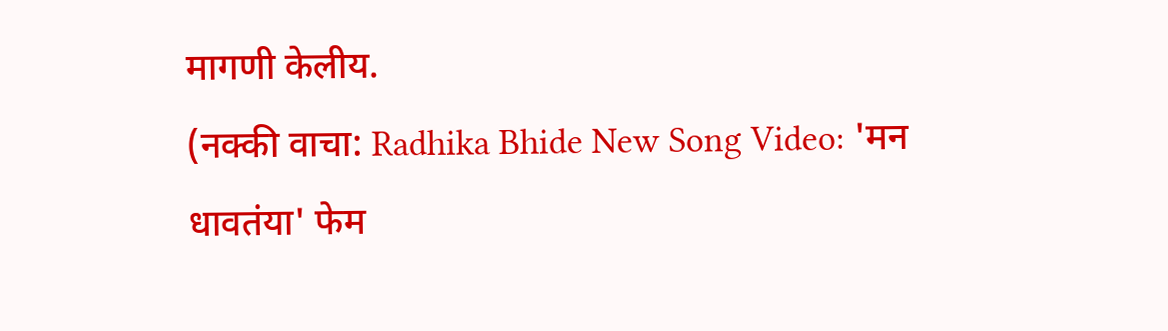मागणी केलीय.
(नक्की वाचा: Radhika Bhide New Song Video: 'मन धावतंया' फेम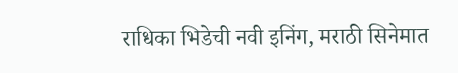राधिका भिडेची नवी इनिंग, मराठी सिनेमात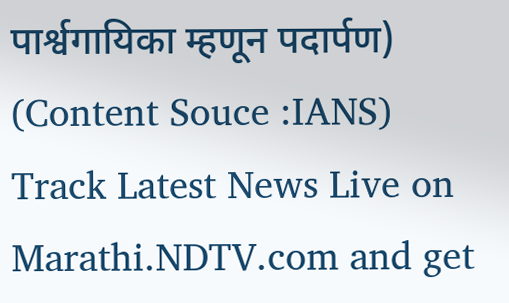पार्श्वगायिका म्हणून पदार्पण)
(Content Souce :IANS)
Track Latest News Live on Marathi.NDTV.com and get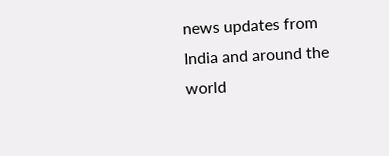news updates from India and around the world